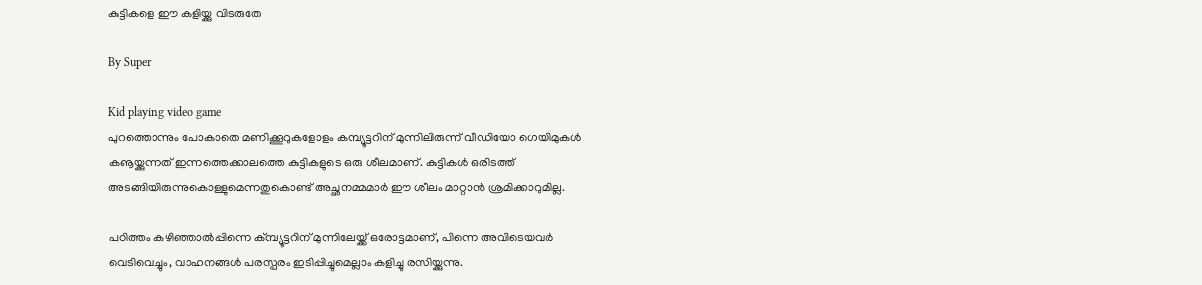കുട്ടികളെ ഈ കളിയ്ക്കു വിടരുതേ

By Super

Kid playing video game
പുറത്തൊന്നും പോകാതെ മണിക്കൂറുകളോളം കമ്പ്യൂട്ടറിന് മുന്നിലിരുന്ന് വീഡിയോ ഗെയിമുകള്‍ കൡയ്ക്കുന്നത് ഇന്നത്തെക്കാലത്തെ കുട്ടികളുടെ ഒരു ശീലമാണ്. കുട്ടികള്‍ ഒരിടത്ത് അടങ്ങിയിരുന്നുകൊള്ളുമെന്നതുകൊണ്ട് അച്ഛനമ്മമാര്‍ ഈ ശീലം മാറ്റാന്‍ ശ്രമിക്കാറുമില്ല.

പഠിത്തം കഴിഞ്ഞാല്‍പ്പിന്നെ ക്മ്പ്യൂട്ടറിന് മുന്നിലേയ്ക്ക് ഒരോട്ടമാണ്, പിന്നെ അവിടെയവര്‍ വെടിവെച്ചും, വാഹനങ്ങള്‍ പരസ്പരം ഇടിപ്പിച്ചുമെല്ലാം കളിച്ചു രസിയ്ക്കുന്നു.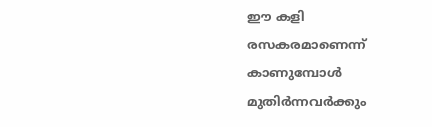ഈ കളി രസകരമാണെന്ന് കാണുമ്പോള്‍ മുതിര്‍ന്നവര്‍ക്കും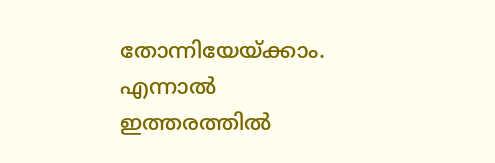തോന്നിയേയ്ക്കാം. എന്നാല്‍ ഇത്തരത്തില്‍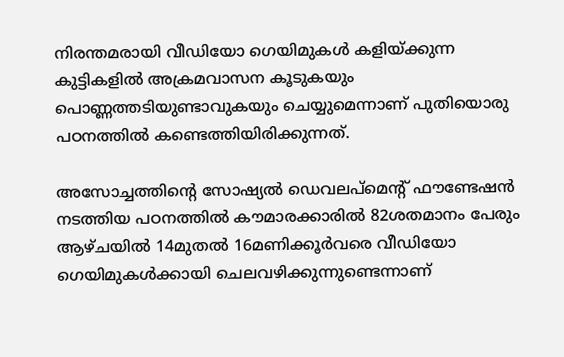നിരന്തമരായി വീഡിയോ ഗെയിമുകള്‍ കളിയ്ക്കുന്ന കുട്ടികളില്‍ അക്രമവാസന കൂടുകയും പൊണ്ണത്തടിയുണ്ടാവുകയും ചെയ്യുമെന്നാണ് പുതിയൊരു പഠനത്തില്‍ കണ്ടെത്തിയിരിക്കുന്നത്.

അസോച്ചത്തിന്റെ സോഷ്യല്‍ ഡെവലപ്‌മെന്റ് ഫൗണ്ടേഷന്‍ നടത്തിയ പഠനത്തില്‍ കൗമാരക്കാരില്‍ 82ശതമാനം പേരും ആഴ്ചയില്‍ 14മുതല്‍ 16മണിക്കൂര്‍വരെ വീഡിയോ ഗെയിമുകള്‍ക്കായി ചെലവഴിക്കുന്നുണ്ടെന്നാണ്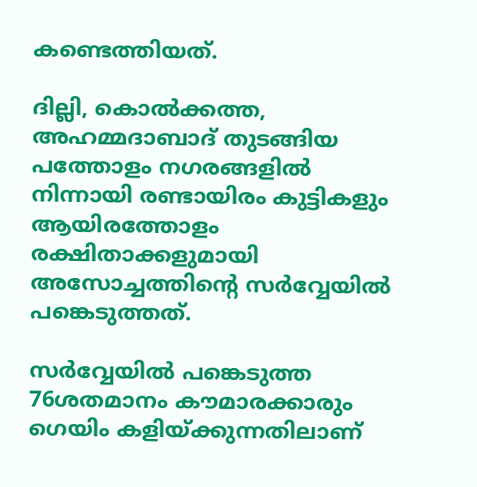കണ്ടെത്തിയത്.

ദില്ലി, കൊല്‍ക്കത്ത, അഹമ്മദാബാദ് തുടങ്ങിയ പത്തോളം നഗരങ്ങളില്‍ നിന്നായി രണ്ടായിരം കുട്ടികളും ആയിരത്തോളം രക്ഷിതാക്കളുമായി അസോച്ചത്തിന്റെ സര്‍വ്വേയില്‍ പങ്കെടുത്തത്.

സര്‍വ്വേയില്‍ പങ്കെടുത്ത 76ശതമാനം കൗമാരക്കാരും ഗെയിം കളിയ്ക്കുന്നതിലാണ്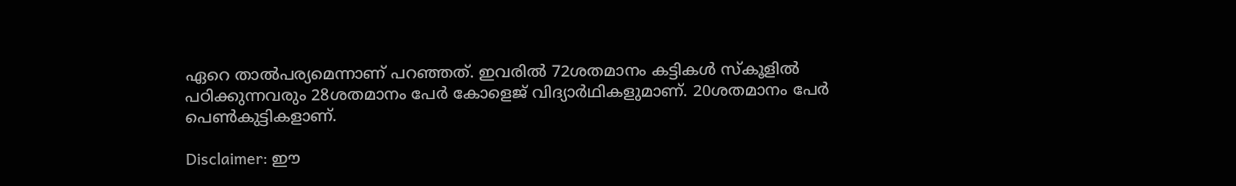ഏറെ താല്‍പര്യമെന്നാണ് പറഞ്ഞത്. ഇവരില്‍ 72ശതമാനം കട്ടികള്‍ സ്‌കൂളില്‍ പഠിക്കുന്നവരും 28ശതമാനം പേര്‍ കോളെജ് വിദ്യാര്‍ഥികളുമാണ്. 20ശതമാനം പേര്‍ പെണ്‍കുട്ടികളാണ്.

Disclaimer: ഈ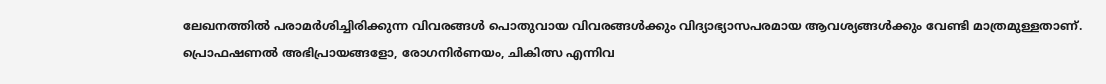ലേഖനത്തില്‍ പരാമര്‍ശിച്ചിരിക്കുന്ന വിവരങ്ങള്‍ പൊതുവായ വിവരങ്ങള്‍ക്കും വിദ്യാഭ്യാസപരമായ ആവശ്യങ്ങള്‍ക്കും വേണ്ടി മാത്രമുള്ളതാണ്. പ്രൊഫഷണല്‍ അഭിപ്രായങ്ങളോ, രോഗനിര്‍ണയം, ചികിത്സ എന്നിവ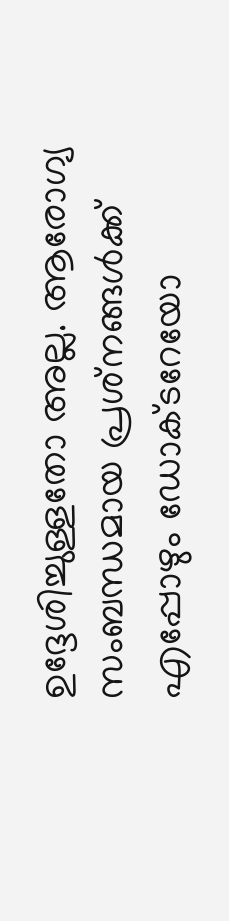ഉദ്ദേശിച്ചുള്ളതോ അല്ല. ആരോഗ്യ സംബന്ധമായ പ്രശ്‌നങ്ങള്‍ക്ക് എപ്പോഴും ഡോക്ടറേയോ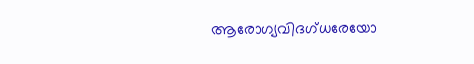ആരോഗ്യവിദഗ്ധരേയോ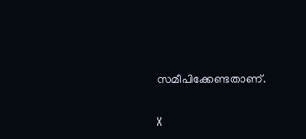സമീപിക്കേണ്ടതാണ്.

X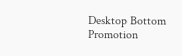Desktop Bottom Promotion